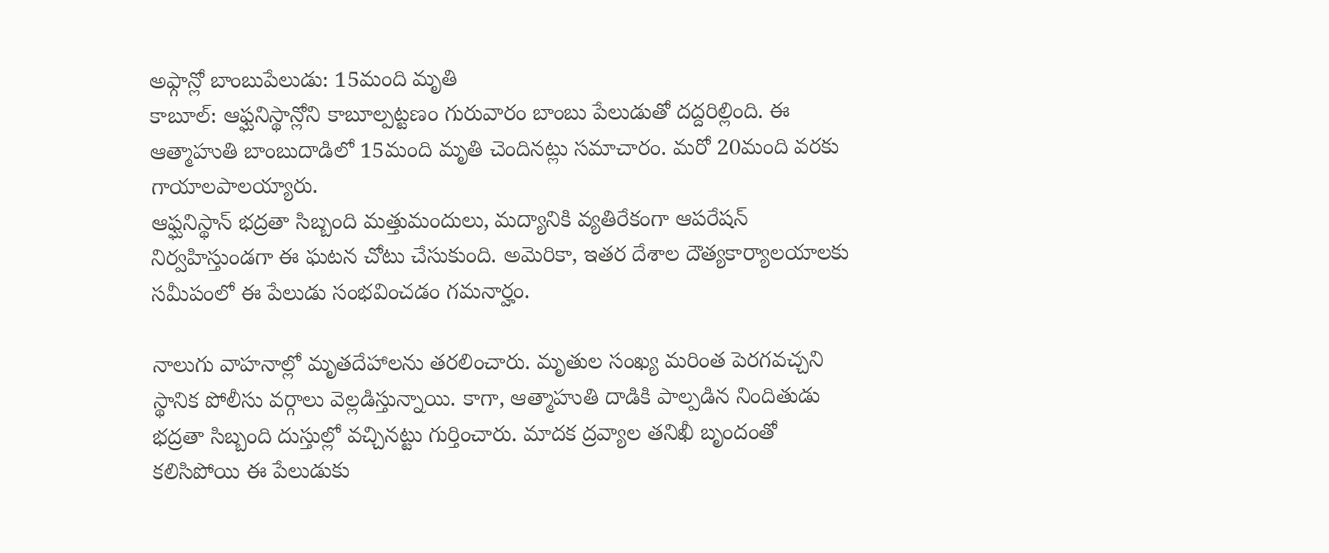అఫ్గాన్లో బాంబుపేలుడు: 15మంది మృతి
కాబూల్: ఆఫ్ఘనిస్థాన్లోని కాబూల్పట్టణం గురువారం బాంబు పేలుడుతో దద్దరిల్లింది. ఈ ఆత్మాహుతి బాంబుదాడిలో 15మంది మృతి చెందినట్లు సమాచారం. మరో 20మంది వరకు గాయాలపాలయ్యారు.
ఆఫ్ఘనిస్థాన్ భద్రతా సిబ్బంది మత్తుమందులు, మద్యానికి వ్యతిరేకంగా ఆపరేషన్ నిర్వహిస్తుండగా ఈ ఘటన చోటు చేసుకుంది. అమెరికా, ఇతర దేశాల దౌత్యకార్యాలయాలకు సమీపంలో ఈ పేలుడు సంభవించడం గమనార్హం.

నాలుగు వాహనాల్లో మృతదేహాలను తరలించారు. మృతుల సంఖ్య మరింత పెరగవచ్చని స్థానిక పోలీసు వర్గాలు వెల్లడిస్తున్నాయి. కాగా, ఆత్మాహుతి దాడికి పాల్పడిన నిందితుడు భద్రతా సిబ్బంది దుస్తుల్లో వచ్చినట్టు గుర్తించారు. మాదక ద్రవ్యాల తనిఖీ బృందంతో కలిసిపోయి ఈ పేలుడుకు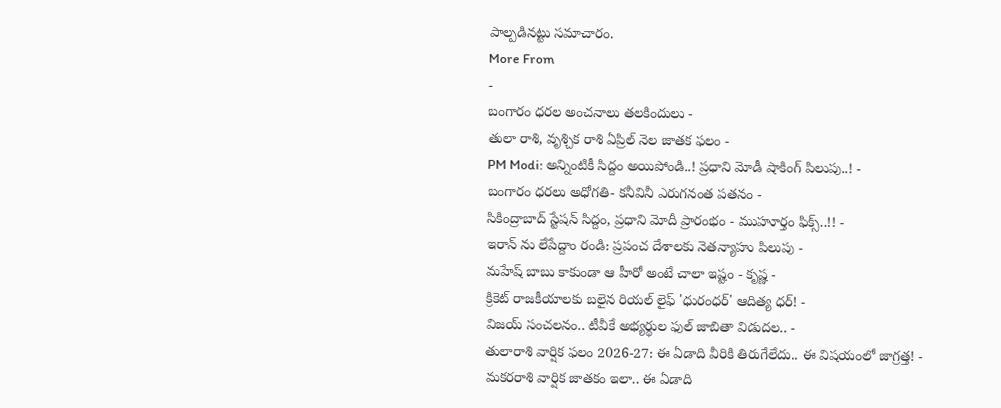పాల్పడినట్టు సమాచారం.
More From
-
బంగారం ధరల అంచనాలు తలకిందులు -
తులా రాశి, వృశ్చిక రాశి ఏప్రిల్ నెల జాతక ఫలం -
PM Modi: అన్నింటికీ సిద్దం అయిపోండి..! ప్రధాని మోడీ షాకింగ్ పిలుపు..! -
బంగారం ధరలు అధోగతి- కనీవినీ ఎరుగనంత పతనం -
సికింద్రాబాద్ స్టేషన్ సిద్దం, ప్రధాని మోదీ ప్రారంభం - ముహూర్తం ఫిక్స్..!! -
ఇరాన్ ను లేపేద్దాం రండి: ప్రపంచ దేశాలకు నెతన్యాహు పిలుపు -
మహేష్ బాబు కాకుండా ఆ హీరో అంటే చాలా ఇష్టం - కృష్ణ -
క్రికెట్ రాజకీయాలకు బలైన రియల్ లైఫ్ 'ధురంధర్' ఆదిత్య ధర్! -
విజయ్ సంచలనం.. టీవీకే అభ్యర్థుల ఫుల్ జాబితా విడుదల.. -
తులారాశి వార్షిక ఫలం 2026-27: ఈ ఏడాది వీరికి తిరుగేలేదు.. ఈ విషయంలో జాగ్రత్త! -
మకరరాశి వార్షిక జాతకం ఇలా.. ఈ ఏడాది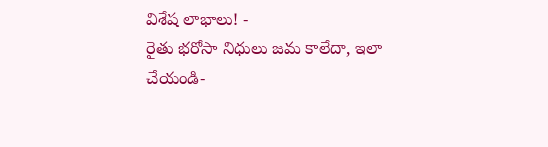విశేష లాభాలు! -
రైతు భరోసా నిధులు జమ కాలేదా, ఇలా చేయండి-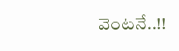వెంటనే..!!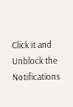Click it and Unblock the Notifications